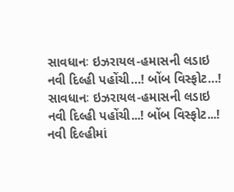સાવધાનઃ ઇઝરાયલ-હમાસની લડાઇ નવી દિલ્હી પહોંચી…! બોંબ વિસ્ફોટ…!
સાવધાનઃ ઇઝરાયલ-હમાસની લડાઇ નવી દિલ્હી પહોંચી...! બોંબ વિસ્ફોટ...!
નવી દિલ્હીમાં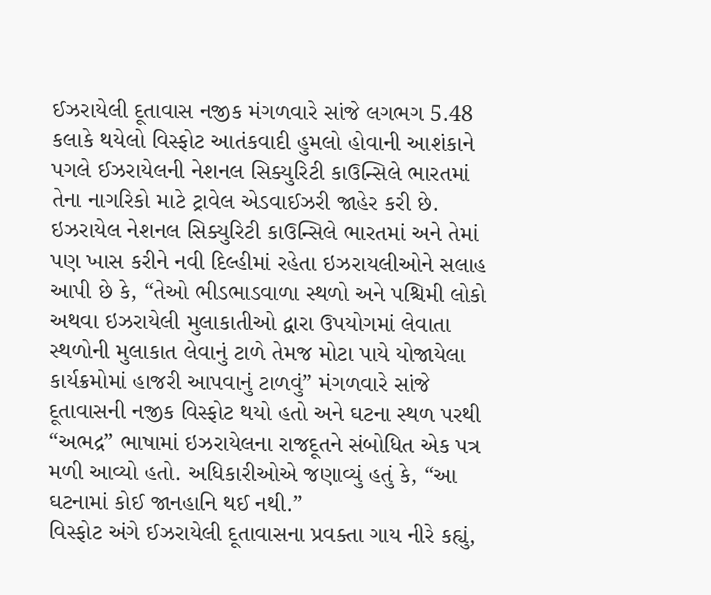ઈઝરાયેલી દૂતાવાસ નજીક મંગળવારે સાંજે લગભગ 5.48 કલાકે થયેલો વિસ્ફોટ આતંકવાદી હુમલો હોવાની આશંકાને પગલે ઈઝરાયેલની નેશનલ સિક્યુરિટી કાઉન્સિલે ભારતમાં તેના નાગરિકો માટે ટ્રાવેલ એડવાઈઝરી જાહેર કરી છે.
ઇઝરાયેલ નેશનલ સિક્યુરિટી કાઉન્સિલે ભારતમાં અને તેમાં પણ ખાસ કરીને નવી દિલ્હીમાં રહેતા ઇઝરાયલીઓને સલાહ આપી છે કે, “તેઓ ભીડભાડવાળા સ્થળો અને પશ્ચિમી લોકો અથવા ઇઝરાયેલી મુલાકાતીઓ દ્વારા ઉપયોગમાં લેવાતા સ્થળોની મુલાકાત લેવાનું ટાળે તેમજ મોટા પાયે યોજાયેલા કાર્યક્રમોમાં હાજરી આપવાનું ટાળવું” મંગળવારે સાંજે દૂતાવાસની નજીક વિસ્ફોટ થયો હતો અને ઘટના સ્થળ પરથી “અભદ્ર” ભાષામાં ઇઝરાયેલના રાજદૂતને સંબોધિત એક પત્ર મળી આવ્યો હતો. અધિકારીઓએ જણાવ્યું હતું કે, “આ ઘટનામાં કોઈ જાનહાનિ થઈ નથી.”
વિસ્ફોટ અંગે ઈઝરાયેલી દૂતાવાસના પ્રવક્તા ગાય નીરે કહ્યું,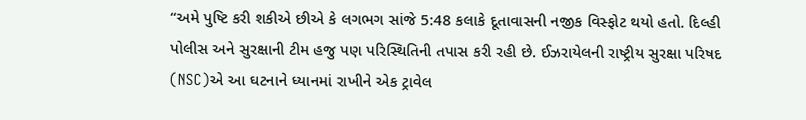“અમે પુષ્ટિ કરી શકીએ છીએ કે લગભગ સાંજે 5:48 કલાકે દૂતાવાસની નજીક વિસ્ફોટ થયો હતો. દિલ્હી પોલીસ અને સુરક્ષાની ટીમ હજુ પણ પરિસ્થિતિની તપાસ કરી રહી છે. ઈઝરાયેલની રાષ્ટ્રીય સુરક્ષા પરિષદ (NSC)એ આ ઘટનાને ધ્યાનમાં રાખીને એક ટ્રાવેલ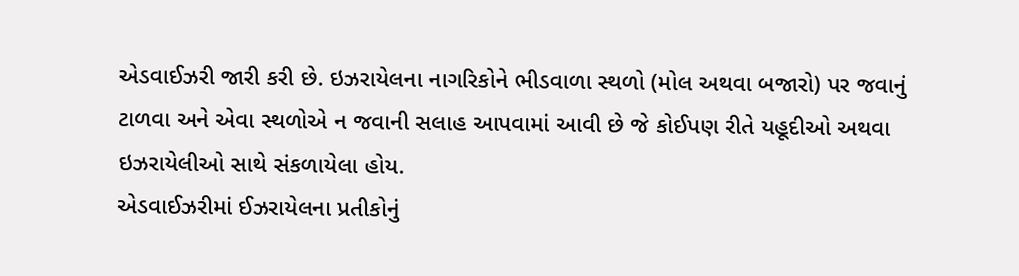એડવાઈઝરી જારી કરી છે. ઇઝરાયેલના નાગરિકોને ભીડવાળા સ્થળો (મોલ અથવા બજારો) પર જવાનું ટાળવા અને એવા સ્થળોએ ન જવાની સલાહ આપવામાં આવી છે જે કોઈપણ રીતે યહૂદીઓ અથવા ઇઝરાયેલીઓ સાથે સંકળાયેલા હોય.
એડવાઈઝરીમાં ઈઝરાયેલના પ્રતીકોનું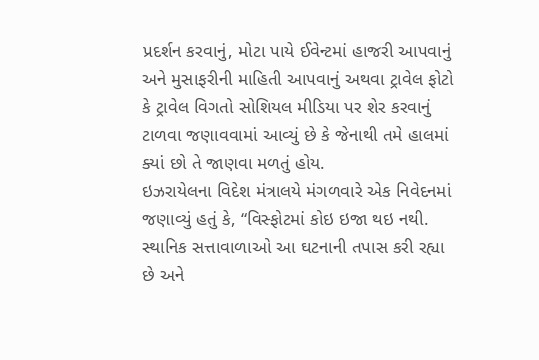પ્રદર્શન કરવાનું, મોટા પાયે ઈવેન્ટમાં હાજરી આપવાનું અને મુસાફરીની માહિતી આપવાનું અથવા ટ્રાવેલ ફોટો કે ટ્રાવેલ વિગતો સોશિયલ મીડિયા પર શેર કરવાનું ટાળવા જણાવવામાં આવ્યું છે કે જેનાથી તમે હાલમાં ક્યાં છો તે જાણવા મળતું હોય.
ઇઝરાયેલના વિદેશ મંત્રાલયે મંગળવારે એક નિવેદનમાં જણાવ્યું હતું કે, “વિસ્ફોટમાં કોઇ ઇજા થઇ નથી. સ્થાનિક સત્તાવાળાઓ આ ઘટનાની તપાસ કરી રહ્યા છે અને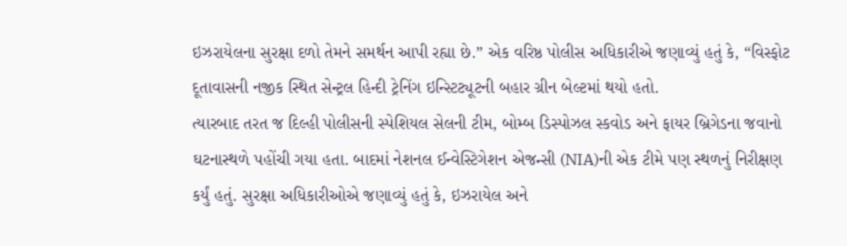ઇઝરાયેલના સુરક્ષા દળો તેમને સમર્થન આપી રહ્યા છે.” એક વરિષ્ઠ પોલીસ અધિકારીએ જણાવ્યું હતું કે, “વિસ્ફોટ દૂતાવાસની નજીક સ્થિત સેન્ટ્રલ હિન્દી ટ્રેનિંગ ઇન્સ્ટિટ્યૂટની બહાર ગ્રીન બેલ્ટમાં થયો હતો.
ત્યારબાદ તરત જ દિલ્હી પોલીસની સ્પેશિયલ સેલની ટીમ, બોમ્બ ડિસ્પોઝલ સ્કવોડ અને ફાયર બ્રિગેડના જવાનો ઘટનાસ્થળે પહોંચી ગયા હતા. બાદમાં નેશનલ ઈન્વેસ્ટિગેશન એજન્સી (NIA)ની એક ટીમે પણ સ્થળનું નિરીક્ષણ કર્યું હતું. સુરક્ષા અધિકારીઓએ જણાવ્યું હતું કે, ઇઝરાયેલ અને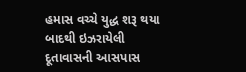હમાસ વચ્ચે યુદ્ધ શરૂ થયા બાદથી ઇઝરાયેલી દૂતાવાસની આસપાસ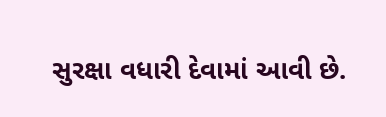સુરક્ષા વધારી દેવામાં આવી છે.